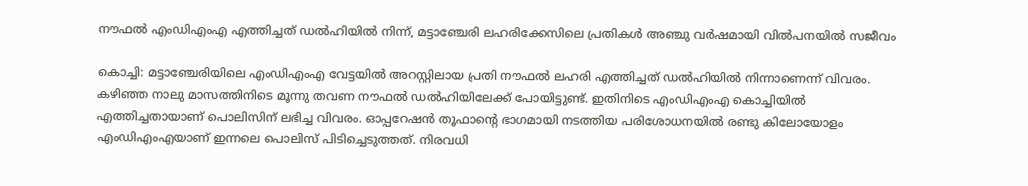നൗഫല്‍ എംഡിഎംഎ എത്തിച്ചത് ഡല്‍ഹിയില്‍ നിന്ന്, മട്ടാഞ്ചേരി ലഹരിക്കേസിലെ പ്രതികള്‍ അഞ്ചു വര്‍ഷമായി വില്‍പനയിൽ‌ സജീവം

കൊച്ചി: മട്ടാഞ്ചേരിയിലെ എംഡിഎംഎ വേട്ടയില്‍ അറസ്റ്റിലായ പ്രതി നൗഫല്‍ ലഹരി എത്തിച്ചത് ഡല്‍ഹിയില്‍ നിന്നാണെന്ന് വിവരം. കഴിഞ്ഞ നാലു മാസത്തിനിടെ മൂന്നു തവണ നൗഫല്‍ ഡല്‍ഹിയിലേക്ക് പോയിട്ടുണ്ട്. ഇതിനിടെ എംഡിഎംഎ കൊച്ചിയില്‍ എത്തിച്ചതായാണ് പൊലിസിന് ലഭിച്ച വിവരം. ഓപ്പറേഷന്‍ തൂഫാന്‍റെ ഭാഗമായി നടത്തിയ പരിശോധനയില്‍ രണ്ടു കിലോയോളം എംഡിഎംഎയാണ് ഇന്നലെ പൊലിസ് പിടിച്ചെടുത്തത്. നിരവധി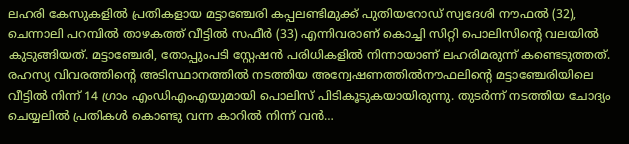ലഹരി കേസുകളില്‍ പ്രതികളായ മട്ടാഞ്ചേരി കപ്പലണ്ടിമുക്ക് പുതിയറോഡ് സ്വദേശി നൗഫല്‍ (32), ചെന്നാലി പറമ്പില്‍ താഴകത്ത് വീട്ടില്‍ സഫീര്‍ (33) എന്നിവരാണ് കൊച്ചി സിറ്റി പൊലിസിന്‍റെ വലയില്‍ കുടുങ്ങിയത്. മട്ടാഞ്ചേരി, തോപ്പുംപടി സ്റ്റേഷന്‍ പരിധികളില്‍ നിന്നായാണ് ലഹരിമരുന്ന് കണ്ടെടുത്തത്. രഹസ്യ വിവരത്തിന്റെ അടിസ്ഥാനത്തില്‍ നടത്തിയ അന്വേഷണത്തില്‍നൗഫലിന്റെ മട്ടാഞ്ചേരിയിലെ വീട്ടില്‍ നിന്ന് 14 ഗ്രാം എംഡിഎംഎയുമായി പൊലിസ് പിടികൂടുകയായിരുന്നു. തുടര്‍ന്ന് നടത്തിയ ചോദ്യം ചെയ്യലില്‍ പ്രതികള്‍ കൊണ്ടു വന്ന കാറില്‍ നിന്ന് വന്‍…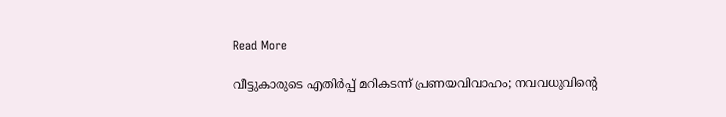Read More

വീട്ടുകാരുടെ എതിർപ്പ് മറികടന്ന് പ്രണയവിവാഹം; നവവധുവിന്‍റെ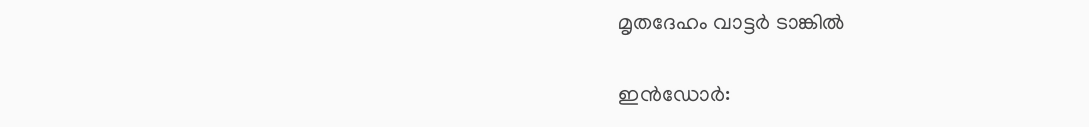മൃതദേഹം വാട്ടർ ടാങ്കിൽ

ഇൻഡോർ: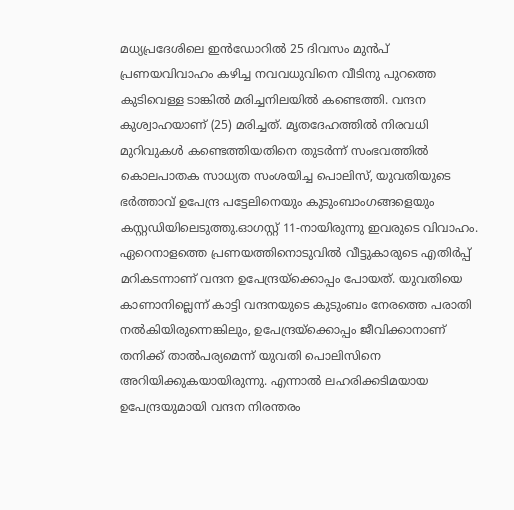മധ്യപ്രദേശിലെ ഇൻഡോറിൽ 25 ദിവസം മുൻപ് പ്രണയവിവാഹം കഴിച്ച നവവധുവിനെ വീടിനു പുറത്തെ കുടിവെള്ള ടാങ്കിൽ മരിച്ചനിലയിൽ കണ്ടെത്തി. വന്ദന കുശ്വാഹയാണ് (25) മരിച്ചത്. മൃതദേഹത്തിൽ നിരവധി മുറിവുകൾ കണ്ടെത്തിയതിനെ തുടർന്ന് സംഭവത്തിൽ കൊലപാതക സാധ്യത സംശയിച്ച പൊലിസ്, യുവതിയുടെ ഭർത്താവ് ഉപേന്ദ്ര പട്ടേലിനെയും കുടുംബാംഗങ്ങളെയും കസ്റ്റഡിയിലെടുത്തു.ഓഗസ്റ്റ് 11-നായിരുന്നു ഇവരുടെ വിവാഹം. ഏറെനാളത്തെ പ്രണയത്തിനൊടുവിൽ വീട്ടുകാരുടെ എതിർപ്പ് മറികടന്നാണ് വന്ദന ഉപേന്ദ്രയ്ക്കൊപ്പം പോയത്. യുവതിയെ കാണാനില്ലെന്ന് കാട്ടി വന്ദനയുടെ കുടുംബം നേരത്തെ പരാതി നൽകിയിരുന്നെങ്കിലും, ഉപേന്ദ്രയ്ക്കൊപ്പം ജീവിക്കാനാണ് തനിക്ക് താൽപര്യമെന്ന് യുവതി പൊലിസിനെ അറിയിക്കുകയായിരുന്നു. എന്നാൽ ലഹരിക്കടിമയായ ഉപേന്ദ്രയുമായി വന്ദന നിരന്തരം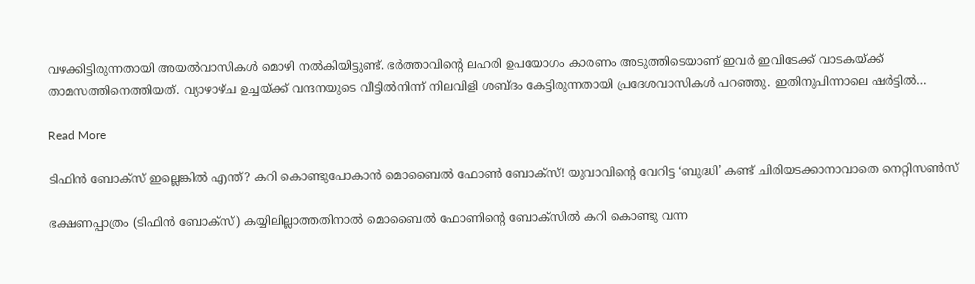വഴക്കിട്ടിരുന്നതായി അയൽവാസികൾ മൊഴി നൽകിയിട്ടുണ്ട്. ഭർത്താവിന്‍റെ ലഹരി ഉപയോഗം കാരണം അടുത്തിടെയാണ് ഇവർ ഇവിടേക്ക് വാടകയ്ക്ക് താമസത്തിനെത്തിയത്. വ്യാഴാഴ്ച ഉച്ചയ്ക്ക് വന്ദനയുടെ വീട്ടിൽനിന്ന് നിലവിളി ശബ്ദം കേട്ടിരുന്നതായി പ്രദേശവാസികൾ പറഞ്ഞു. ഇതിനുപിന്നാലെ ഷർട്ടിൽ…

Read More

ടിഫിൻ ബോക്സ് ഇല്ലെങ്കിൽ എന്ത്? കറി കൊണ്ടുപോകാൻ മൊബൈൽ ഫോൺ ബോക്സ്! യുവാവിന്‍റെ വേറിട്ട ‘ബുദ്ധി’ കണ്ട് ചിരിയടക്കാനാവാതെ നെറ്റിസൺസ്

ഭക്ഷണപ്പാത്രം (ടിഫിൻ ബോക്സ്) കയ്യിലില്ലാത്തതിനാൽ മൊബൈൽ ഫോണിന്‍റെ ബോക്സിൽ കറി കൊണ്ടു വന്ന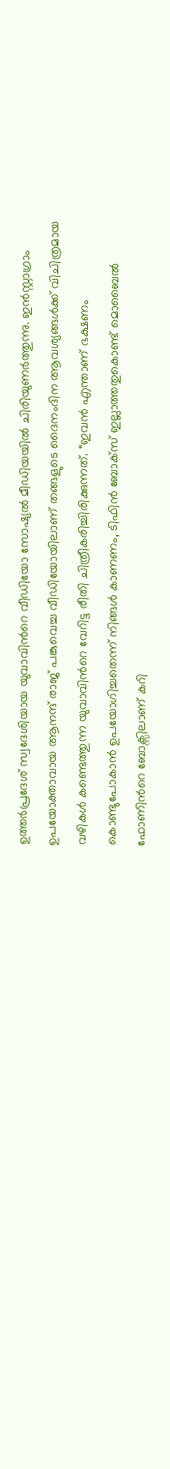ഉത്തർപ്രദേശ് സ്വദേശിയായ യുവാവിന്‍റെ വീഡിയോ സോഷ്യൽ മീഡിയയിൽ ചിരിയുണർത്തുന്നു. ഇൻസ്റ്റാഗ്രാം ഉപയോക്താവായ ആനന്ദ് രാജ് പങ്കുവെച്ച വീഡിയോയിലാണ് തങ്ങളുടെ ദൈനംദിന ആവശ്യങ്ങൾക്ക് വിചിത്രമായ വഴികൾ കണ്ടെത്തുന്ന യുവാവിന്‍റെ വേറിട്ട രീതി ചിത്രീകരിച്ചിരിക്കുന്നത്. “ഇവൻ എന്താണ് ഭക്ഷണം കൊണ്ടുപോകാൻ ഉപയോഗിച്ചതെന്ന് നിങ്ങൾ കാണണം, ടിഫിൻ ബോക്സ് ഇല്ലാത്തതുകൊണ്ട് മൊബൈൽ ഫോണിന്‍റെ ബോക്സിലാണ് കറി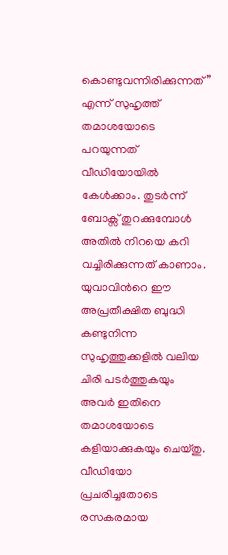കൊണ്ടുവന്നിരിക്കുന്നത്” എന്ന് സുഹൃത്ത് തമാശയോടെ പറയുന്നത് വീഡിയോയിൽ കേൾക്കാം. തുടർന്ന് ബോക്സ് തുറക്കുമ്പോൾ അതിൽ നിറയെ കറി വച്ചിരിക്കുന്നത് കാണാം. യുവാവിന്‍റെ ഈ അപ്രതീക്ഷിത ബുദ്ധി കണ്ടുനിന്ന സുഹൃത്തുക്കളിൽ വലിയ ചിരി പടർത്തുകയും അവർ ഇതിനെ തമാശയോടെ കളിയാക്കുകയും ചെയ്തു. വീഡിയോ പ്രചരിച്ചതോടെ രസകരമായ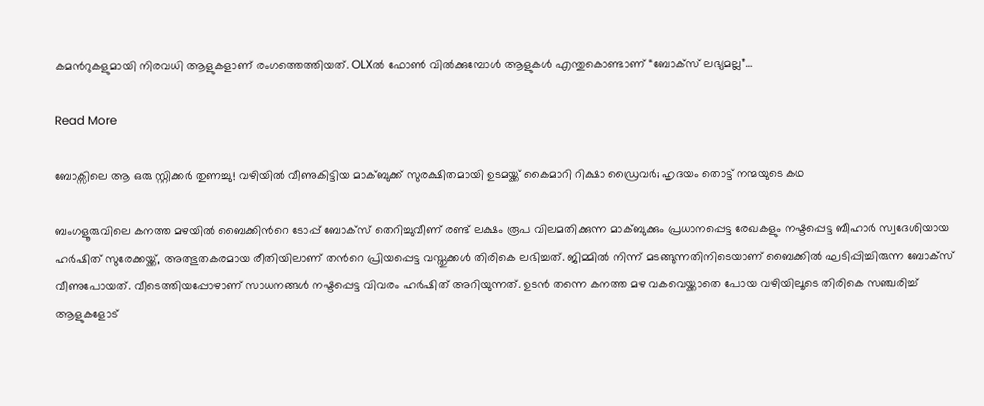കമന്‍റുകളുമായി നിരവധി ആളുകളാണ് രംഗത്തെത്തിയത്. OLXൽ ഫോൺ വിൽക്കുമ്പോൾ ആളുകൾ എന്തുകൊണ്ടാണ് “ബോക്സ് ലഭ്യമല്ല”…

Read More

ബോക്സിലെ ആ ഒരു സ്റ്റിക്കർ തുണച്ചു! വഴിയിൽ വീണുകിട്ടിയ മാക്ബുക്ക് സുരക്ഷിതമായി ഉടമയ്ക്ക് കൈമാറി റിക്ഷാ ഡ്രൈവർ; ഹൃദയം തൊട്ട് നന്മയുടെ കഥ

ബംഗളൂരുവിലെ കനത്ത മഴയിൽ ബൈക്കിന്‍റെ ടോപ്പ് ബോക്സ് തെറിച്ചുവീണ് രണ്ട് ലക്ഷം രൂപ വിലമതിക്കുന്ന മാക്ബുക്കും പ്രധാനപ്പെട്ട രേഖകളും നഷ്ടപ്പെട്ട ബീഹാർ സ്വദേശിയായ ഹർഷിത് സുരേക്കയ്ക്ക്, അത്ഭുതകരമായ രീതിയിലാണ് തന്‍റെ പ്രിയപ്പെട്ട വസ്തുക്കൾ തിരികെ ലഭിച്ചത്. ജിമ്മിൽ നിന്ന് മടങ്ങുന്നതിനിടെയാണ് ബൈക്കിൽ ഘടിപ്പിച്ചിരുന്ന ബോക്സ് വീണുപോയത്. വീടെത്തിയപ്പോഴാണ് സാധനങ്ങൾ നഷ്ടപ്പെട്ട വിവരം ഹർഷിത് അറിയുന്നത്. ഉടൻ തന്നെ കനത്ത മഴ വകവെയ്ക്കാതെ പോയ വഴിയിലൂടെ തിരികെ സഞ്ചരിച്ച് ആളുകളോട്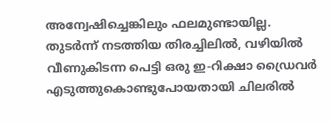അന്വേഷിച്ചെങ്കിലും ഫലമുണ്ടായില്ല. തുടർന്ന് നടത്തിയ തിരച്ചിലിൽ, വഴിയിൽ വീണുകിടന്ന പെട്ടി ഒരു ഇ-റിക്ഷാ ഡ്രൈവർ എടുത്തുകൊണ്ടുപോയതായി ചിലരിൽ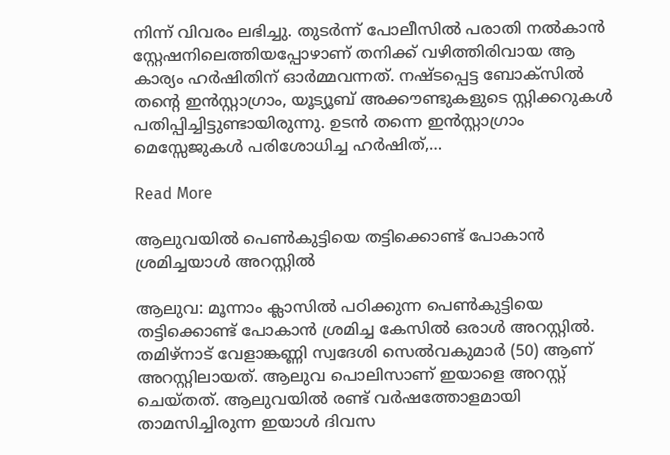നിന്ന് വിവരം ലഭിച്ചു. തുടർന്ന് പോലീസിൽ പരാതി നൽകാൻ സ്റ്റേഷനിലെത്തിയപ്പോഴാണ് തനിക്ക് വഴിത്തിരിവായ ആ കാര്യം ഹർഷിതിന് ഓർമ്മവന്നത്. നഷ്ടപ്പെട്ട ബോക്സിൽ തന്‍റെ ഇൻസ്റ്റാഗ്രാം, യൂട്യൂബ് അക്കൗണ്ടുകളുടെ സ്റ്റിക്കറുകൾ പതിപ്പിച്ചിട്ടുണ്ടായിരുന്നു. ഉടൻ തന്നെ ഇൻസ്റ്റാഗ്രാം മെസ്സേജുകൾ പരിശോധിച്ച ഹർഷിത്,…

Read More

ആലുവയിൽ പെൺകുട്ടിയെ തട്ടിക്കൊണ്ട് പോകാൻ ശ്രമിച്ചയാൾ അറസ്റ്റിൽ

ആലുവ: മൂന്നാം ക്ലാസിൽ പഠിക്കുന്ന പെൺകുട്ടിയെ തട്ടിക്കൊണ്ട് പോകാൻ ശ്രമിച്ച കേസിൽ ഒരാൾ അറസ്റ്റിൽ. തമിഴ്നാട് വേളാങ്കണ്ണി സ്വദേശി സെൽവകുമാർ (50) ആണ് അറസ്റ്റിലായത്. ആലുവ പൊലിസാണ് ഇയാളെ അറസ്റ്റ് ചെയ്തത്. ആലുവയിൽ രണ്ട് വർഷത്തോളമായി താമസിച്ചിരുന്ന ഇയാൾ ദിവസ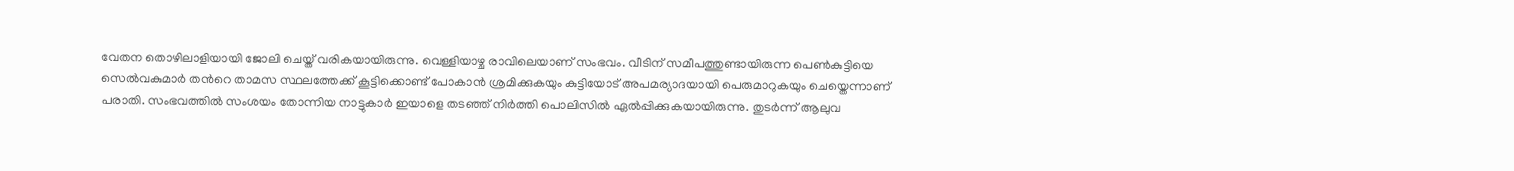വേതന തൊഴിലാളിയായി ജോലി ചെയ്ത് വരികയായിരുന്നു. വെള്ളിയാഴ്ച രാവിലെയാണ് സംഭവം. വീടിന് സമീപത്തുണ്ടായിരുന്ന പെൺകുട്ടിയെ സെൽവകുമാർ തന്‍റെ താമസ സ്ഥലത്തേക്ക് കൂട്ടിക്കൊണ്ട് പോകാൻ ശ്രമിക്കുകയും കുട്ടിയോട് അപമര്യാദയായി പെരുമാറുകയും ചെയ്തെന്നാണ് പരാതി. സംഭവത്തിൽ സംശയം തോന്നിയ നാട്ടുകാർ ഇയാളെ തടഞ്ഞ് നിർത്തി പൊലിസിൽ ഏൽപ്പിക്കുകയായിരുന്നു. തുടർന്ന് ആലുവ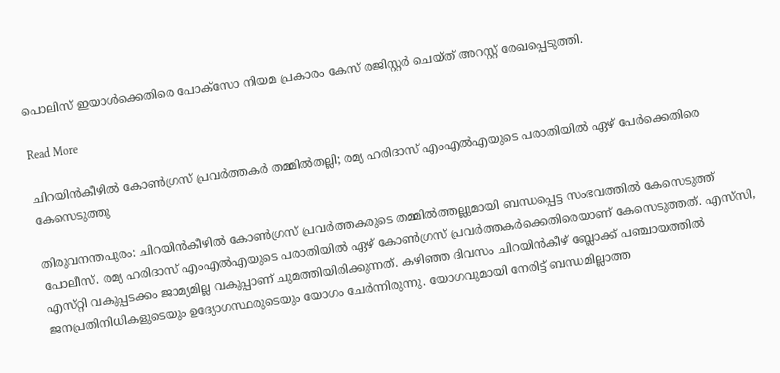പൊലിസ് ഇയാൾക്കെതിരെ പോക്സോ നിയമ പ്രകാരം കേസ് രജിസ്റ്റർ ചെയ്ത് അറസ്റ്റ് രേഖപ്പെടുത്തി.

Read More

ചിറയിൻകീഴിൽ കോൺഗ്രസ് പ്രവർ‌ത്തകർ തമ്മിൽതല്ലി; രമ്യ ഹരിദാസ് എംഎൽഎയുടെ പരാതിയിൽ ഏഴ് പേർക്കെതിരെ കേസെടുത്തു

തിരുവനന്തപുരം: ചിറയിൻകീഴിൽ കോൺഗ്രസ് പ്രവർ‌ത്തകരുടെ തമ്മിൽത്തല്ലുമായി ബന്ധപ്പെട്ട സംഭവത്തിൽ കേസെടുത്ത് പോലീസ്. രമ്യ ഹരിദാസ് എംഎൽഎയുടെ പരാതിയിൽ ഏഴ് കോൺഗ്രസ് പ്രവർത്തകർ‌ക്കെതിരെയാണ് കേസെടുത്തത്. എസ്‍സി, എസ്‌റ്റി വകുപ്പടക്കം ജാമ്യമില്ല വകുപ്പാണ് ചുമത്തിയിരിക്കുന്നത്. കഴിഞ്ഞ ദിവസം ചിറയിൻകീഴ് ബ്ലോക്ക് പഞ്ചായത്തിൽ ജനപ്രതിനിധികളുടെയും ഉദ്യോഗസ്ഥരുടെയും യോഗം ചേർന്നിരുന്നു. യോഗവുമായി നേരിട്ട് ബന്ധമില്ലാത്ത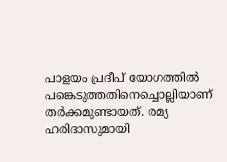പാളയം പ്രദീപ് യോഗത്തിൽ പങ്കെടുത്തതിനെച്ചൊല്ലിയാണ് തർക്കമുണ്ടായത്. രമ്യ ഹരിദാസുമായി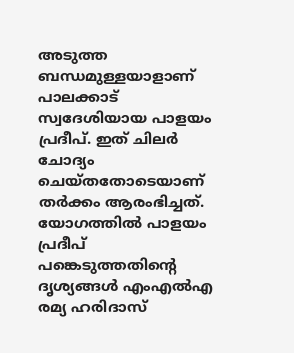അടുത്ത ബന്ധമുള്ളയാളാണ് പാലക്കാട് സ്വദേശിയായ പാളയം പ്രദീപ്. ഇത് ചിലർ ചോദ്യം ചെയ്തതോടെയാണ് തർക്കം ആരംഭിച്ചത്. യോഗത്തിൽ പാളയം പ്രദീപ് പങ്കെടുത്തതിന്‍റെ ദൃശ്യങ്ങൾ എംഎൽഎ രമ്യ ഹരിദാസ്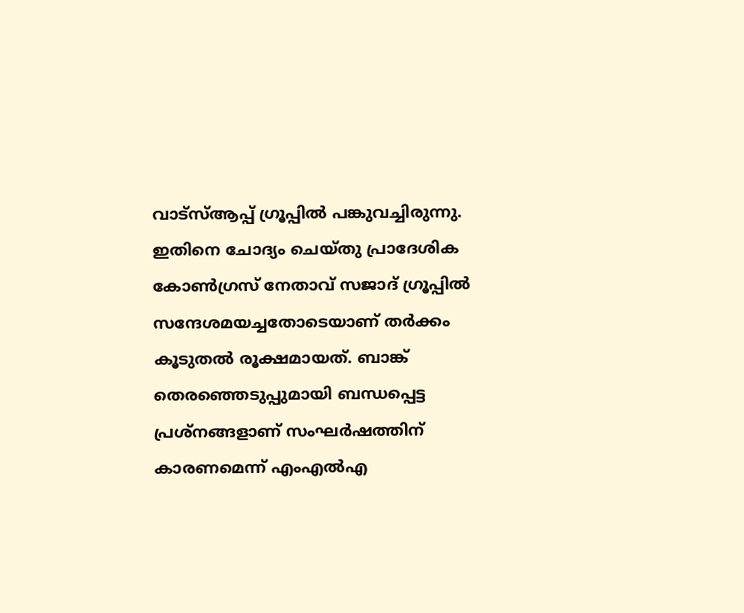വാട്സ്ആപ്പ് ഗ്രൂപ്പിൽ പങ്കുവച്ചിരുന്നു. ഇതിനെ ചോദ്യം ചെയ്തു പ്രാദേശിക കോൺഗ്രസ് നേതാവ് സജാദ് ഗ്രൂപ്പിൽ സന്ദേശമയച്ചതോടെയാണ് തർക്കം കൂടുതൽ രൂക്ഷമായത്. ബാങ്ക് തെരഞ്ഞെടുപ്പുമായി ബന്ധപ്പെട്ട പ്രശ്‌നങ്ങളാണ് സംഘർഷത്തിന് കാരണമെന്ന് എംഎൽഎ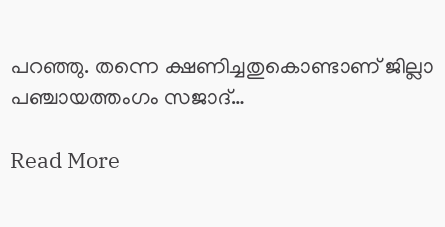പറഞ്ഞു. തന്നെ ക്ഷണിച്ചതുകൊണ്ടാണ് ജില്ലാ പഞ്ചായത്തംഗം സജാദ്…

Read More